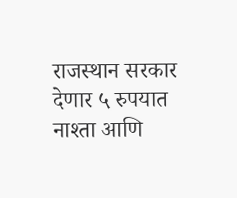राजस्थान सरकार देणार ५ रुपयात नाश्ता आणि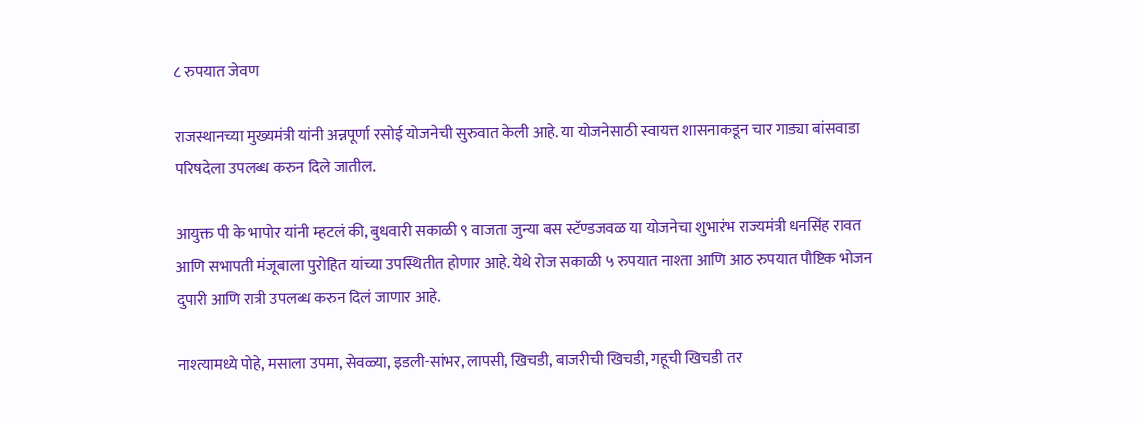८ रुपयात जेवण

राजस्थानच्या मुख्यमंत्री यांनी अन्नपूर्णा रसोई योजनेची सुरुवात केली आहे. या योजनेसाठी स्वायत्त शासनाकडून चार गाड्या बांसवाडा परिषदेला उपलब्ध करुन दिले जातील.

आयुक्त पी के भापोर यांनी म्हटलं की, बुधवारी सकाळी ९ वाजता जुन्या बस स्टॅण्डजवळ या योजनेचा शुभारंभ राज्यमंत्री धनसिंह रावत आणि सभापती मंजूबाला पुरोहित यांच्या उपस्थितीत होणार आहे. येथे रोज सकाळी ५ रुपयात नाश्ता आणि आठ रुपयात पौष्टिक भोजन दुपारी आणि रात्री उपलब्ध करुन दिलं जाणार आहे.

नाश्त्यामध्ये पोहे, मसाला उपमा, सेवळ्या, इडली-सांभर, लापसी, खिचडी, बाजरीची खिचडी, गहूची खिचडी तर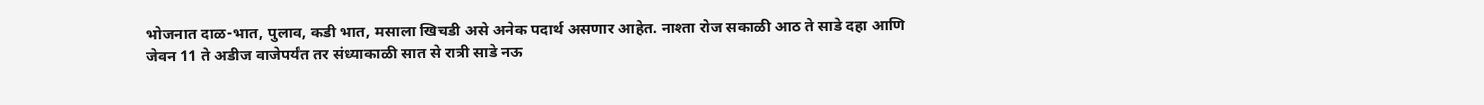भोजनात दाळ-भात, पुलाव, कडी भात, मसाला खिचडी असे अनेक पदार्थ असणार आहेत. नाश्ता रोज सकाळी आठ ते साडे दहा आणि जेवन 11 ते अडीज वाजेपर्यंत तर संध्याकाळी सात से रात्री साडे नऊ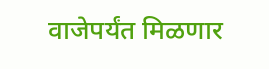वाजेपर्यंत मिळणार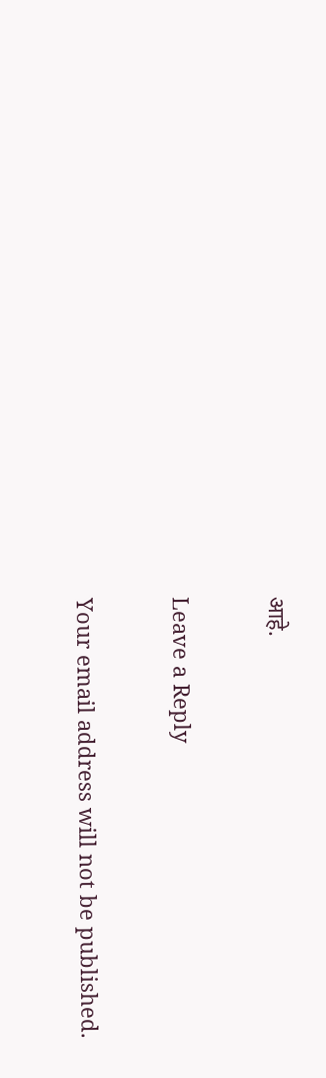आहे.

Leave a Reply

Your email address will not be published.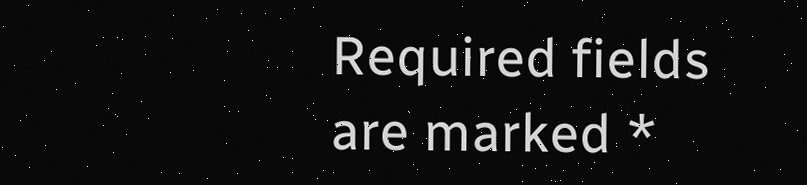Required fields are marked *